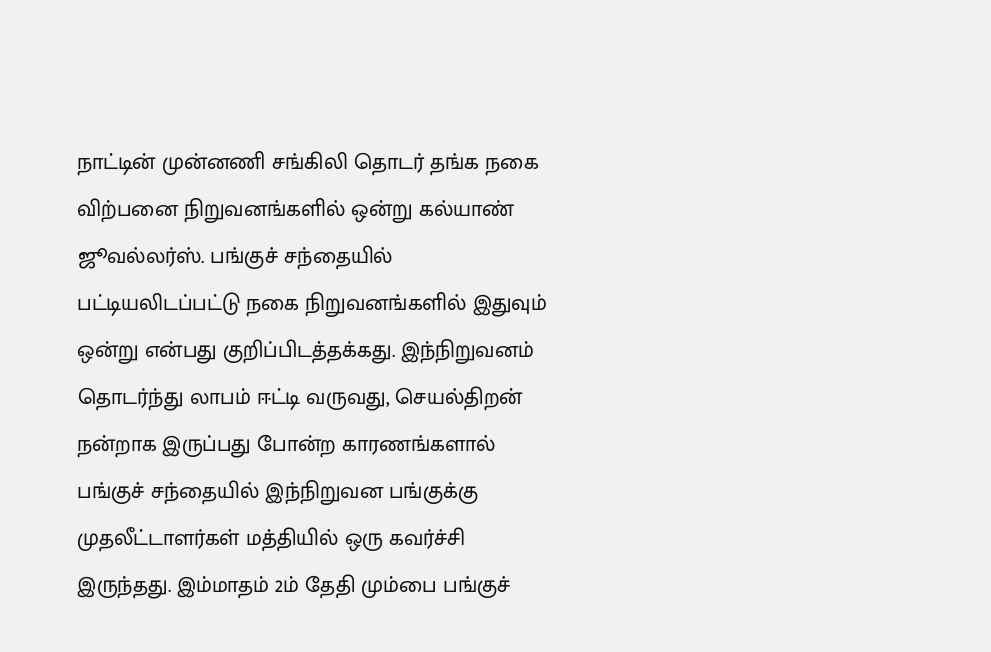நாட்டின் முன்னணி சங்கிலி தொடர் தங்க நகை விற்பனை நிறுவனங்களில் ஒன்று கல்யாண் ஜூவல்லர்ஸ். பங்குச் சந்தையில் பட்டியலிடப்பட்டு நகை நிறுவனங்களில் இதுவும் ஒன்று என்பது குறிப்பிடத்தக்கது. இந்நிறுவனம் தொடர்ந்து லாபம் ஈட்டி வருவது, செயல்திறன் நன்றாக இருப்பது போன்ற காரணங்களால் பங்குச் சந்தையில் இந்நிறுவன பங்குக்கு முதலீட்டாளர்கள் மத்தியில் ஒரு கவர்ச்சி இருந்தது. இம்மாதம் 2ம் தேதி மும்பை பங்குச்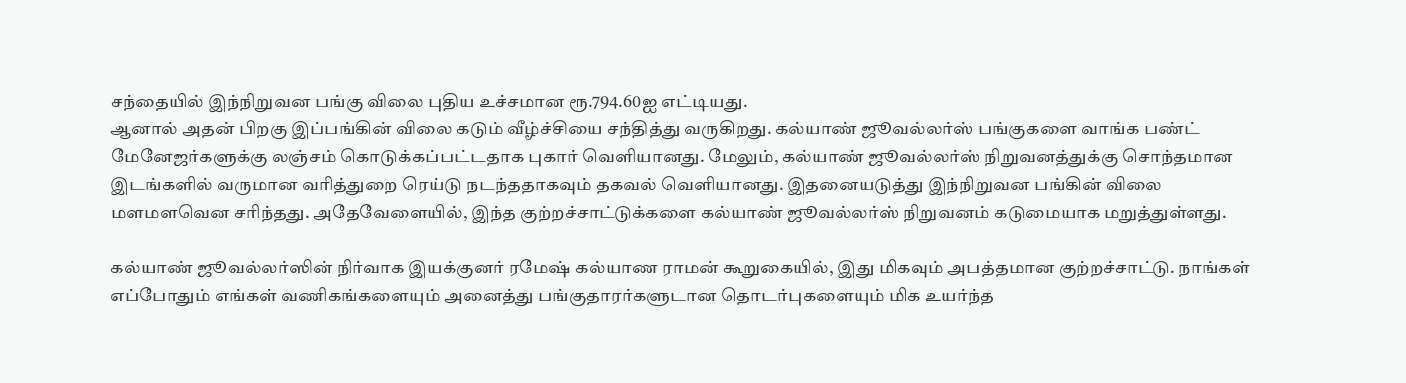சந்தையில் இந்நிறுவன பங்கு விலை புதிய உச்சமான ரூ.794.60ஐ எட்டியது.
ஆனால் அதன் பிறகு இப்பங்கின் விலை கடும் வீழ்ச்சியை சந்தித்து வருகிறது. கல்யாண் ஜூவல்லர்ஸ் பங்குகளை வாங்க பண்ட் மேனேஜர்களுக்கு லஞ்சம் கொடுக்கப்பட்டதாக புகார் வெளியானது. மேலும், கல்யாண் ஜூவல்லர்ஸ் நிறுவனத்துக்கு சொந்தமான இடங்களில் வருமான வரித்துறை ரெய்டு நடந்ததாகவும் தகவல் வெளியானது. இதனையடுத்து இந்நிறுவன பங்கின் விலை மளமளவென சரிந்தது. அதேவேளையில், இந்த குற்றச்சாட்டுக்களை கல்யாண் ஜூவல்லர்ஸ் நிறுவனம் கடுமையாக மறுத்துள்ளது.

கல்யாண் ஜூவல்லர்ஸின் நிர்வாக இயக்குனர் ரமேஷ் கல்யாண ராமன் கூறுகையில், இது மிகவும் அபத்தமான குற்றச்சாட்டு. நாங்கள் எப்போதும் எங்கள் வணிகங்களையும் அனைத்து பங்குதாரர்களுடான தொடர்புகளையும் மிக உயர்ந்த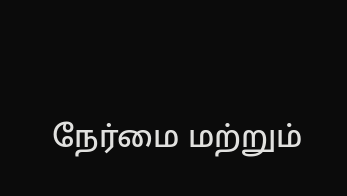நேர்மை மற்றும்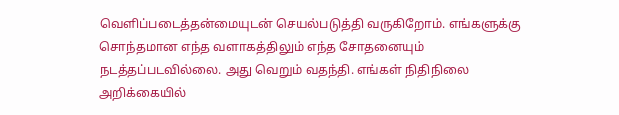வெளிப்படைத்தன்மையுடன் செயல்படுத்தி வருகிறோம். எங்களுக்கு சொந்தமான எந்த வளாகத்திலும் எந்த சோதனையும் நடத்தப்படவில்லை. அது வெறும் வதந்தி. எங்கள் நிதிநிலை அறிக்கையில்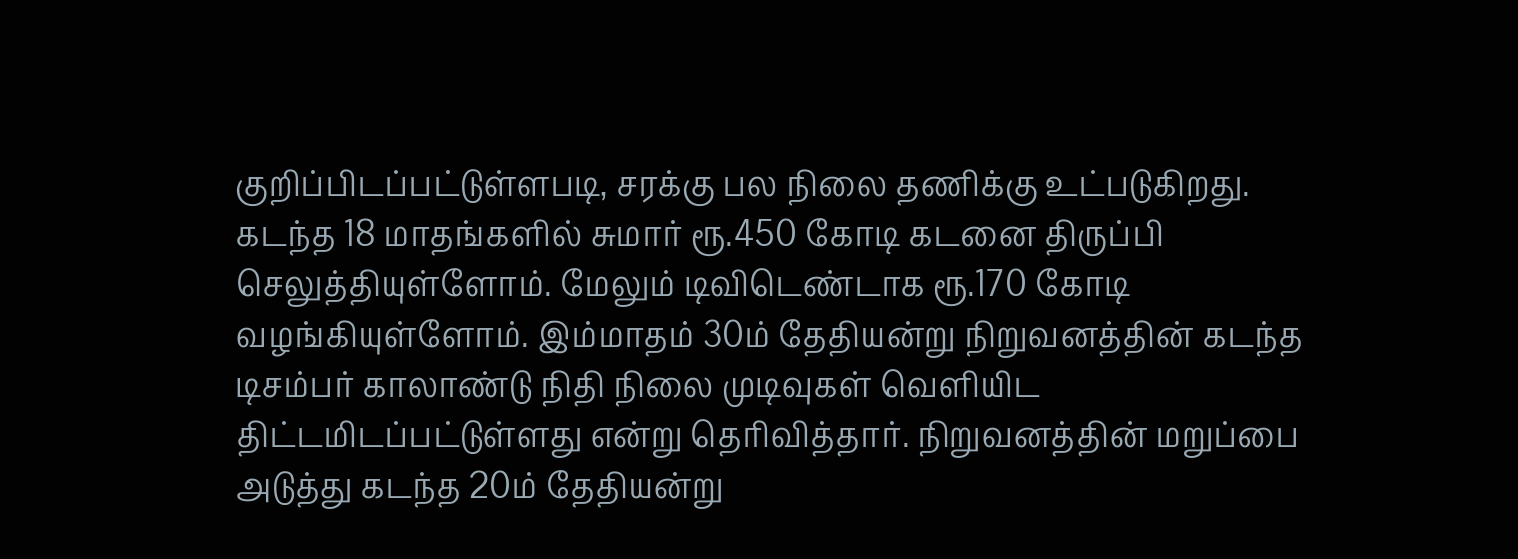குறிப்பிடப்பட்டுள்ளபடி, சரக்கு பல நிலை தணிக்கு உட்படுகிறது.
கடந்த 18 மாதங்களில் சுமார் ரூ.450 கோடி கடனை திருப்பி செலுத்தியுள்ளோம். மேலும் டிவிடெண்டாக ரூ.170 கோடி வழங்கியுள்ளோம். இம்மாதம் 30ம் தேதியன்று நிறுவனத்தின் கடந்த டிசம்பர் காலாண்டு நிதி நிலை முடிவுகள் வெளியிட திட்டமிடப்பட்டுள்ளது என்று தெரிவித்தார். நிறுவனத்தின் மறுப்பை அடுத்து கடந்த 20ம் தேதியன்று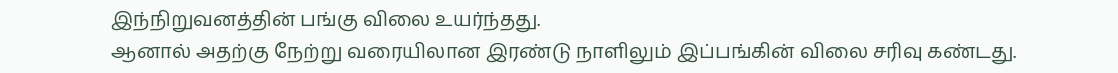இந்நிறுவனத்தின் பங்கு விலை உயர்ந்தது.
ஆனால் அதற்கு நேற்று வரையிலான இரண்டு நாளிலும் இப்பங்கின் விலை சரிவு கண்டது.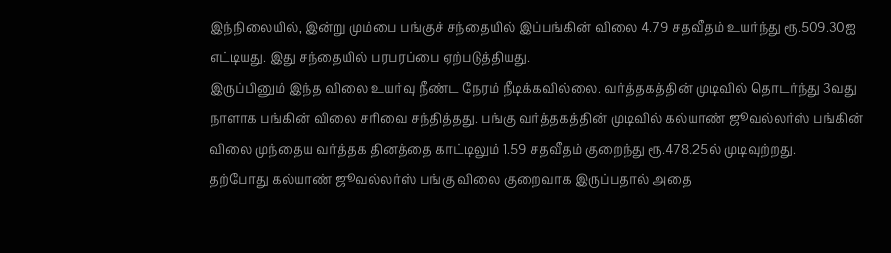இந்நிலையில், இன்று மும்பை பங்குச் சந்தையில் இப்பங்கின் விலை 4.79 சதவீதம் உயர்ந்து ரூ.509.30ஐ எட்டியது. இது சந்தையில் பரபரப்பை ஏற்படுத்தியது.
இருப்பினும் இந்த விலை உயர்வு நீண்ட நேரம் நீடிக்கவில்லை. வர்த்தகத்தின் முடிவில் தொடர்ந்து 3வது நாளாக பங்கின் விலை சரிவை சந்தித்தது. பங்கு வர்த்தகத்தின் முடிவில் கல்யாண் ஜூவல்லர்ஸ் பங்கின் விலை முந்தைய வர்த்தக தினத்தை காட்டிலும் 1.59 சதவீதம் குறைந்து ரூ.478.25ல் முடிவுற்றது.
தற்போது கல்யாண் ஜூவல்லர்ஸ் பங்கு விலை குறைவாக இருப்பதால் அதை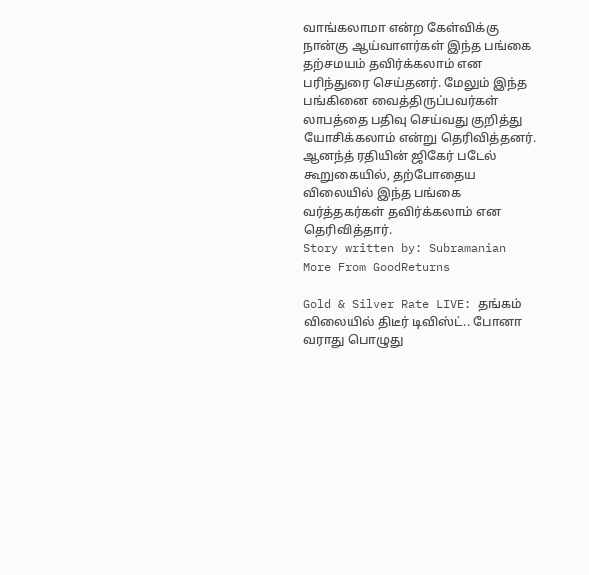வாங்கலாமா என்ற கேள்விக்கு நான்கு ஆய்வாளர்கள் இந்த பங்கை தற்சமயம் தவிர்க்கலாம் என பரிந்துரை செய்தனர். மேலும் இந்த பங்கினை வைத்திருப்பவர்கள் லாபத்தை பதிவு செய்வது குறித்து யோசிக்கலாம் என்று தெரிவித்தனர். ஆனந்த் ரதியின் ஜிகேர் படேல் கூறுகையில், தற்போதைய விலையில் இந்த பங்கை வர்த்தகர்கள் தவிர்க்கலாம் என தெரிவித்தார்.
Story written by: Subramanian
More From GoodReturns

Gold & Silver Rate LIVE: தங்கம் விலையில் திடீர் டிவிஸ்ட்.. போனா வராது பொழுது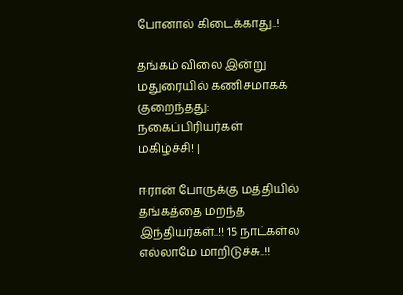போனால் கிடைக்காது..!

தங்கம் விலை இன்று மதுரையில் கணிசமாகக் குறைந்தது: நகைப்பிரியர்கள் மகிழ்ச்சி! |

ஈரான் போருக்கு மத்தியில் தங்கத்தை மறந்த இந்தியர்கள்..!! 15 நாட்கள்ல எல்லாமே மாறிடுச்சு..!!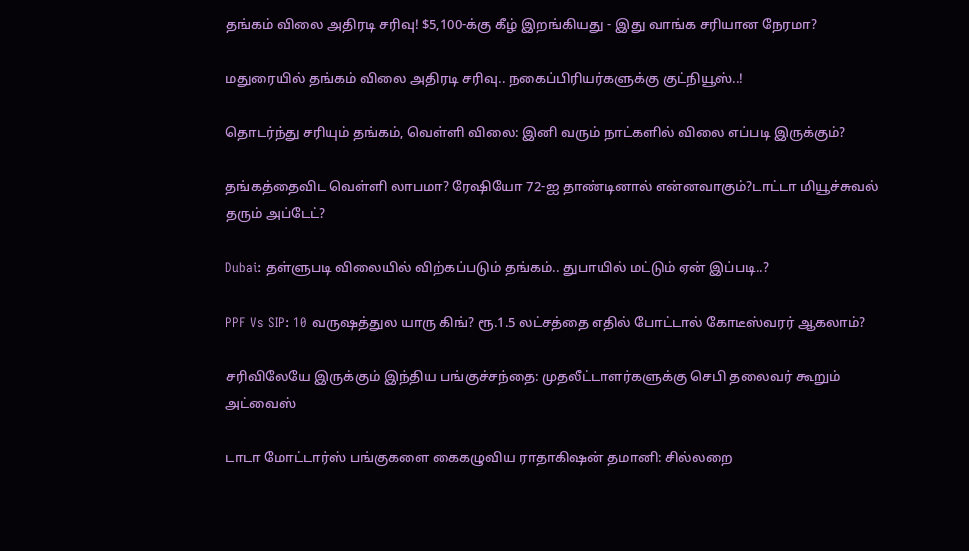தங்கம் விலை அதிரடி சரிவு! $5,100-க்கு கீழ் இறங்கியது - இது வாங்க சரியான நேரமா?

மதுரையில் தங்கம் விலை அதிரடி சரிவு.. நகைப்பிரியர்களுக்கு குட்நியூஸ்..!

தொடர்ந்து சரியும் தங்கம், வெள்ளி விலை: இனி வரும் நாட்களில் விலை எப்படி இருக்கும்?

தங்கத்தைவிட வெள்ளி லாபமா? ரேஷியோ 72-ஐ தாண்டினால் என்னவாகும்?டாட்டா மியூச்சுவல் தரும் அப்டேட்?

Dubai: தள்ளுபடி விலையில் விற்கப்படும் தங்கம்.. துபாயில் மட்டும் ஏன் இப்படி..?

PPF Vs SIP: 10 வருஷத்துல யாரு கிங்? ரூ.1.5 லட்சத்தை எதில் போட்டால் கோடீஸ்வரர் ஆகலாம்?

சரிவிலேயே இருக்கும் இந்திய பங்குச்சந்தை: முதலீட்டாளர்களுக்கு செபி தலைவர் கூறும் அட்வைஸ்

டாடா மோட்டார்ஸ் பங்குகளை கைகழுவிய ராதாகிஷன் தமானி: சில்லறை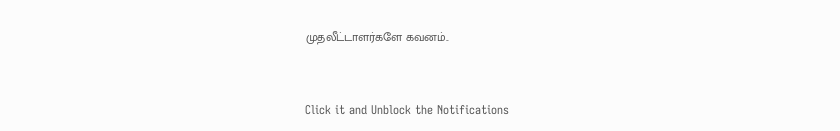முதலீட்டாளர்களே கவனம்..



Click it and Unblock the Notifications